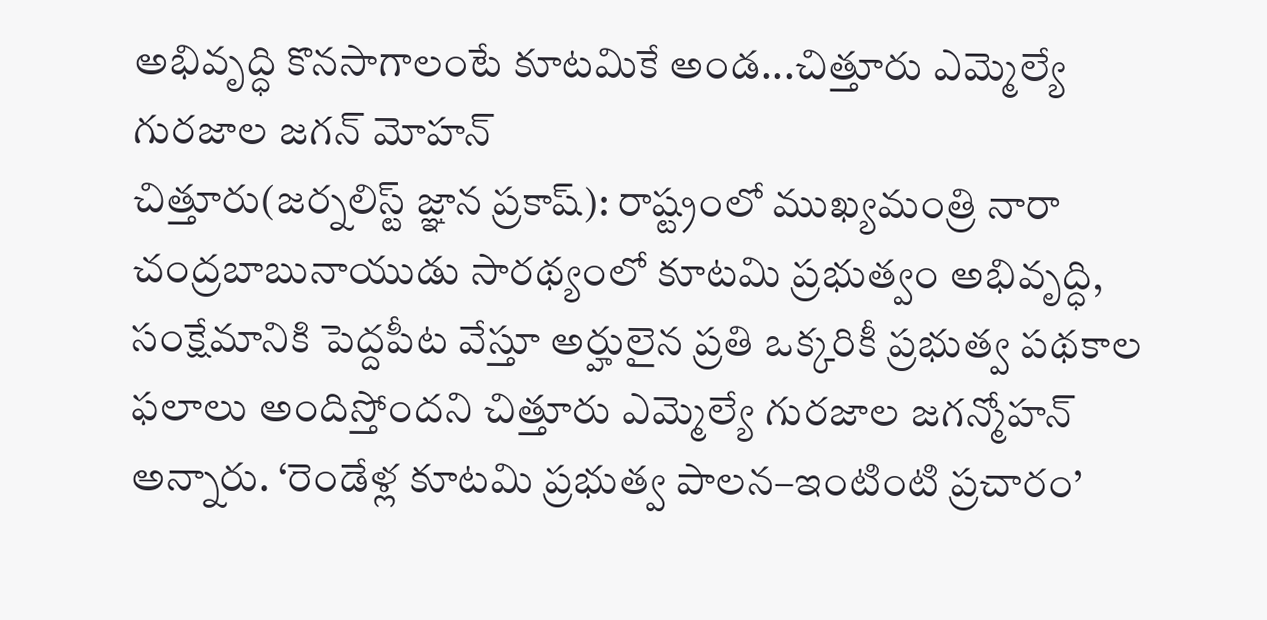అభివృద్ధి కొనసాగాలంటే కూటమికే అండ...చిత్తూరు ఎమ్మెల్యే గురజాల జగన్ మోహన్
చిత్తూరు(జర్నలిస్ట్ జ్ఞాన ప్రకాష్): రాష్ట్రంలో ముఖ్యమంత్రి నారా చంద్రబాబునాయుడు సారథ్యంలో కూటమి ప్రభుత్వం అభివృద్ధి, సంక్షేమానికి పెద్దపీట వేస్తూ అర్హులైన ప్రతి ఒక్కరికీ ప్రభుత్వ పథకాల ఫలాలు అందిస్తోందని చిత్తూరు ఎమ్మెల్యే గురజాల జగన్మోహన్ అన్నారు. ‘రెండేళ్ల కూటమి ప్రభుత్వ పాలన–ఇంటింటి ప్రచారం’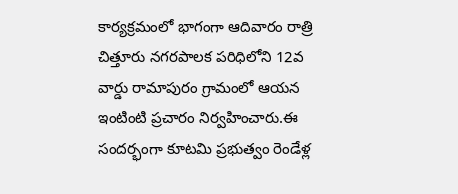కార్యక్రమంలో భాగంగా ఆదివారం రాత్రి చిత్తూరు నగరపాలక పరిధిలోని 12వ వార్డు రామాపురం గ్రామంలో ఆయన ఇంటింటి ప్రచారం నిర్వహించారు.ఈ సందర్భంగా కూటమి ప్రభుత్వం రెండేళ్ల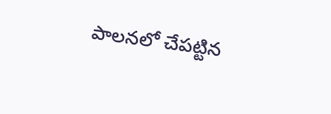పాలనలో చేపట్టిన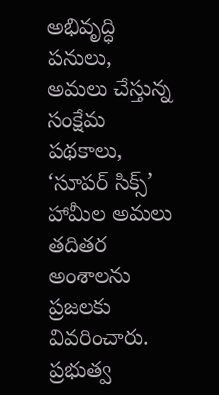అభివృద్ధి పనులు, అమలు చేస్తున్న సంక్షేమ పథకాలు, ‘సూపర్ సిక్స్’ హామీల అమలు తదితర అంశాలను ప్రజలకు వివరించారు. ప్రభుత్వ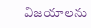విజయాలను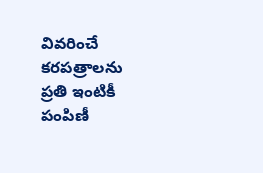వివరించే కరపత్రాలను ప్రతి ఇంటికీ పంపిణీ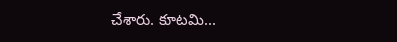చేశారు. కూటమి...